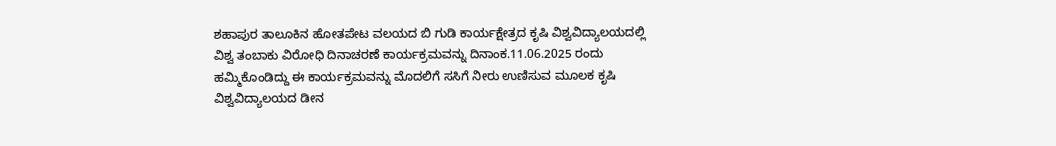ಶಹಾಪುರ ತಾಲೂಕಿನ ಹೋತಪೇಟ ವಲಯದ ಬಿ ಗುಡಿ ಕಾರ್ಯಕ್ಷೇತ್ರದ ಕೃಷಿ ವಿಶ್ವವಿದ್ಯಾಲಯದಲ್ಲಿ ವಿಶ್ವ ತಂಬಾಕು ವಿರೋಧಿ ದಿನಾಚರಣೆ ಕಾರ್ಯಕ್ರಮವನ್ನು ದಿನಾಂಕ.11.06.2025 ರಂದು ಹಮ್ಮಿಕೊಂಡಿದ್ದು ಈ ಕಾರ್ಯಕ್ರಮವನ್ನು ಮೊದಲಿಗೆ ಸಸಿಗೆ ನೀರು ಉಣಿಸುವ ಮೂಲಕ ಕೃಷಿ ವಿಶ್ವವಿದ್ಯಾಲಯದ ಡೀನ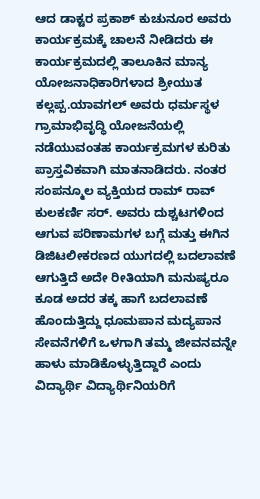ಆದ ಡಾಕ್ಟರ ಪ್ರಕಾಶ್ ಕುಚುನೂರ ಅವರು ಕಾರ್ಯಕ್ರಮಕ್ಕೆ ಚಾಲನೆ ನೀಡಿದರು ಈ ಕಾರ್ಯಕ್ರಮದಲ್ಲಿ ತಾಲೂಕಿನ ಮಾನ್ಯ ಯೋಜನಾಧಿಕಾರಿಗಳಾದ ಶ್ರೀಯುತ ಕಲ್ಲಪ್ಪ.ಯಾವಗಲ್ ಅವರು ಧರ್ಮಸ್ಥಳ ಗ್ರಾಮಾಭಿವೃದ್ಧಿ ಯೋಜನೆಯಲ್ಲಿ ನಡೆಯುವಂತಹ ಕಾರ್ಯಕ್ರಮಗಳ ಕುರಿತು ಪ್ರಾಸ್ತವಿಕವಾಗಿ ಮಾತನಾಡಿದರು. ನಂತರ ಸಂಪನ್ಮೂಲ ವ್ಯಕ್ತಿಯದ ರಾಮ್ ರಾವ್ ಕುಲಕರ್ಣಿ ಸರ್. ಅವರು ದುಶ್ಚಟಗಳಿಂದ ಆಗುವ ಪರಿಣಾಮಗಳ ಬಗ್ಗೆ ಮತ್ತು ಈಗಿನ ಡಿಜಿಟಲೀಕರಣದ ಯುಗದಲ್ಲಿ ಬದಲಾವಣೆ ಆಗುತ್ತಿದೆ ಅದೇ ರೀತಿಯಾಗಿ ಮನುಷ್ಯರೂ ಕೂಡ ಅದರ ತಕ್ಕ ಹಾಗೆ ಬದಲಾವಣೆ ಹೊಂದುತ್ತಿದ್ದು ಧೂಮಪಾನ ಮದ್ಯಪಾನ ಸೇವನೆಗಳಿಗೆ ಒಳಗಾಗಿ ತಮ್ಮ ಜೀವನವನ್ನೇ ಹಾಳು ಮಾಡಿಕೊಳ್ಳುತ್ತಿದ್ದಾರೆ ಎಂದು ವಿದ್ಯಾರ್ಥಿ ವಿದ್ಯಾರ್ಥಿನಿಯರಿಗೆ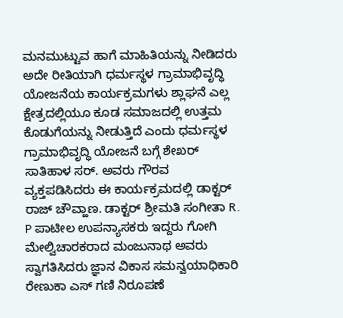ಮನಮುಟ್ಟುವ ಹಾಗೆ ಮಾಹಿತಿಯನ್ನು ನೀಡಿದರು ಅದೇ ರೀತಿಯಾಗಿ ಧರ್ಮಸ್ಥಳ ಗ್ರಾಮಾಭಿವೃದ್ಧಿ ಯೋಜನೆಯ ಕಾರ್ಯಕ್ರಮಗಳು ಶ್ಲಾಘನೆ ಎಲ್ಲ ಕ್ಷೇತ್ರದಲ್ಲಿಯೂ ಕೂಡ ಸಮಾಜದಲ್ಲಿ ಉತ್ತಮ ಕೊಡುಗೆಯನ್ನು ನೀಡುತ್ತಿದೆ ಎಂದು ಧರ್ಮಸ್ಥಳ ಗ್ರಾಮಾಭಿವೃದ್ಧಿ ಯೋಜನೆ ಬಗ್ಗೆ ಶೇಖರ್ ಸಾತಿಹಾಳ ಸರ್. ಅವರು ಗೌರವ ವ್ಯಕ್ತಪಡಿಸಿದರು ಈ ಕಾರ್ಯಕ್ರಮದಲ್ಲಿ ಡಾಕ್ಟರ್ ರಾಜ್ ಚೌವ್ಹಾಣ. ಡಾಕ್ಟರ್ ಶ್ರೀಮತಿ ಸಂಗೀತಾ R. P ಪಾಟೀಲ ಉಪನ್ಯಾಸಕರು ಇದ್ದರು ಗೋಗಿ ಮೇಲ್ವಿಚಾರಕರಾದ ಮಂಜುನಾಥ ಅವರು ಸ್ವಾಗತಿಸಿದರು ಜ್ಞಾನ ವಿಕಾಸ ಸಮನ್ವಯಾಧಿಕಾರಿ ರೇಣುಕಾ ಎಸ್ ಗಣಿ ನಿರೂಪಣೆ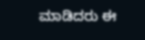ಮಾಡಿದರು ಈ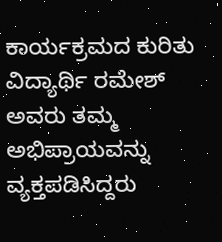ಕಾರ್ಯಕ್ರಮದ ಕುರಿತು ವಿದ್ಯಾರ್ಥಿ ರಮೇಶ್ ಅವರು ತಮ್ಮ ಅಭಿಪ್ರಾಯವನ್ನು ವ್ಯಕ್ತಪಡಿಸಿದ್ದರು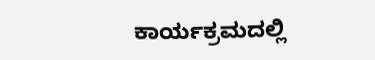ಕಾರ್ಯಕ್ರಮದಲ್ಲಿ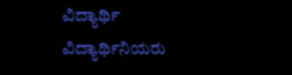ವಿದ್ಯಾರ್ಥಿ ವಿದ್ಯಾರ್ಥಿನಿಯರು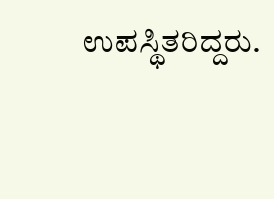ಉಪಸ್ಥಿತರಿದ್ದರು.